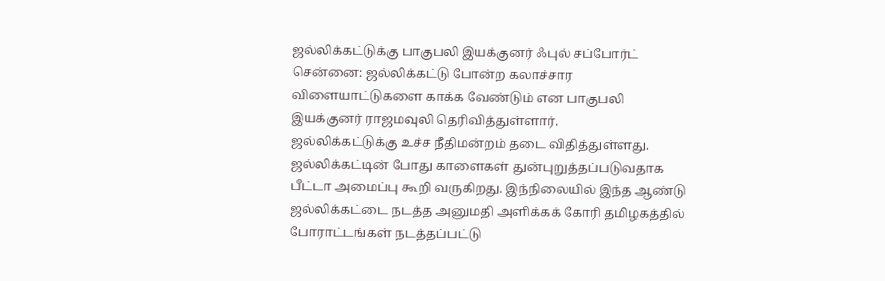ஜல்லிக்கட்டுக்கு பாகுபலி இயக்குனர் ஃபுல் சப்போர்ட்
சென்னை: ஜல்லிக்கட்டு போன்ற கலாச்சார விளையாட்டுகளை காக்க வேண்டும் என பாகுபலி இயக்குனர் ராஜமவுலி தெரிவித்துள்ளார்.
ஜல்லிக்கட்டுக்கு உச்ச நீதிமன்றம் தடை விதித்துள்ளது. ஜல்லிக்கட்டின் போது காளைகள் துன்புறுத்தப்படுவதாக பீட்டா அமைப்பு கூறி வருகிறது. இந்நிலையில் இந்த ஆண்டு ஜல்லிக்கட்டை நடத்த அனுமதி அளிக்கக் கோரி தமிழகத்தில் போராட்டங்கள் நடத்தப்பட்டு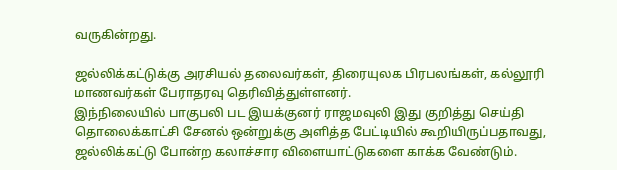வருகின்றது.

ஜல்லிக்கட்டுக்கு அரசியல் தலைவர்கள், திரையுலக பிரபலங்கள், கல்லூரி மாணவர்கள் பேராதரவு தெரிவித்துள்ளனர்.
இந்நிலையில் பாகுபலி பட இயக்குனர் ராஜமவுலி இது குறித்து செய்தி தொலைக்காட்சி சேனல் ஒன்றுக்கு அளித்த பேட்டியில் கூறியிருப்பதாவது,
ஜல்லிக்கட்டு போன்ற கலாச்சார விளையாட்டுகளை காக்க வேண்டும்.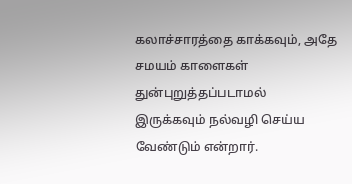கலாச்சாரத்தை காக்கவும், அதே சமயம் காளைகள் துன்புறுத்தப்படாமல் இருக்கவும் நல்வழி செய்ய வேண்டும் என்றார்.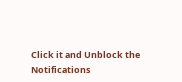Click it and Unblock the Notifications